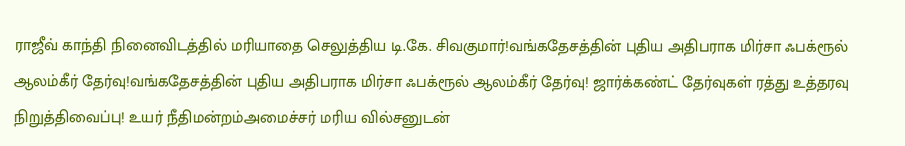ராஜீவ் காந்தி நினைவிடத்தில் மரியாதை செலுத்திய டி.கே. சிவகுமார்!வங்கதேசத்தின் புதிய அதிபராக மிர்சா ஃபக்ரூல் ஆலம்கீர் தேர்வு!வங்கதேசத்தின் புதிய அதிபராக மிர்சா ஃபக்ரூல் ஆலம்கீர் தேர்வு! ஜார்க்கண்ட் தேர்வுகள் ரத்து உத்தரவு நிறுத்திவைப்பு! உயர் நீதிமன்றம்அமைச்சர் மரிய வில்சனுடன்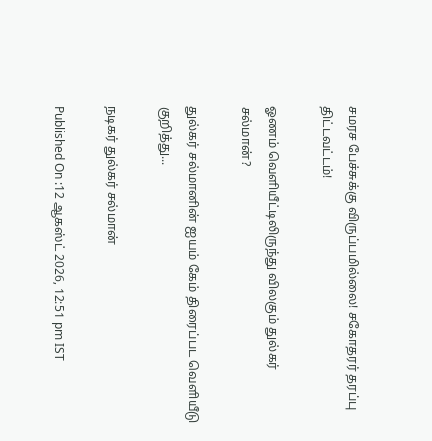சமரச பேச்சுக்கு விருப்பமில்லை! சகோதரர் தரப்பு திட்டவட்டம்!

ஓணம் வெளியீட்டிலிருந்து விலகும் துல்கர் சல்மான்?

துல்கர் சல்மானின் ஐயம் கேம் திரைப்பட வெளியீடு குறித்து...

நடிகர் துல்கர் சல்மான்

Published On :12 ஆகஸ்ட் 2026, 12:51 pm IST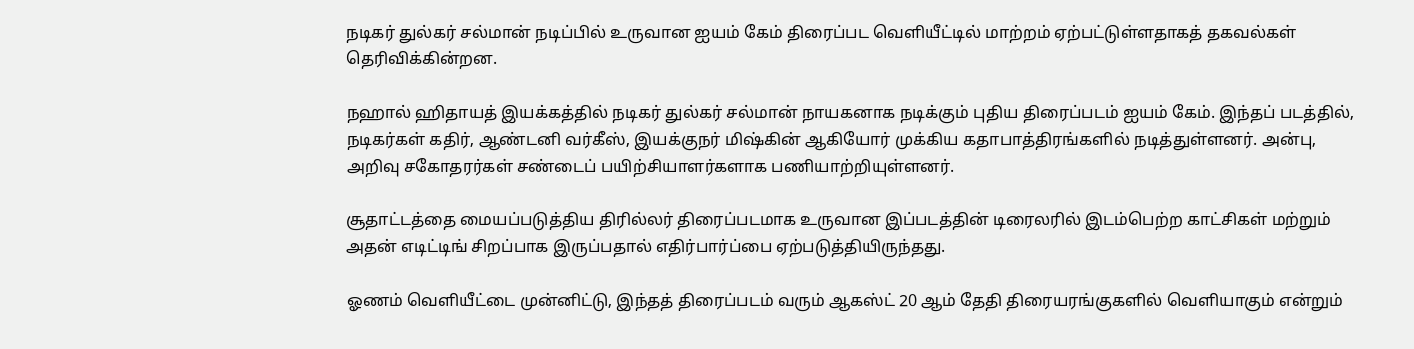நடிகர் துல்கர் சல்மான் நடிப்பில் உருவான ஐயம் கேம் திரைப்பட வெளியீட்டில் மாற்றம் ஏற்பட்டுள்ளதாகத் தகவல்கள் தெரிவிக்கின்றன.

நஹால் ஹிதாயத் இயக்கத்தில் நடிகர் துல்கர் சல்மான் நாயகனாக நடிக்கும் புதிய திரைப்படம் ஐயம் கேம். இந்தப் படத்தில், நடிகர்கள் கதிர், ஆண்டனி வர்கீஸ், இயக்குநர் மிஷ்கின் ஆகியோர் முக்கிய கதாபாத்திரங்களில் நடித்துள்ளனர். அன்பு, அறிவு சகோதரர்கள் சண்டைப் பயிற்சியாளர்களாக பணியாற்றியுள்ளனர்.

சூதாட்டத்தை மையப்படுத்திய திரில்லர் திரைப்படமாக உருவான இப்படத்தின் டிரைலரில் இடம்பெற்ற காட்சிகள் மற்றும் அதன் எடிட்டிங் சிறப்பாக இருப்பதால் எதிர்பார்ப்பை ஏற்படுத்தியிருந்தது.

ஓணம் வெளியீட்டை முன்னிட்டு, இந்தத் திரைப்படம் வரும் ஆகஸ்ட் 20 ஆம் தேதி திரையரங்குகளில் வெளியாகும் என்றும்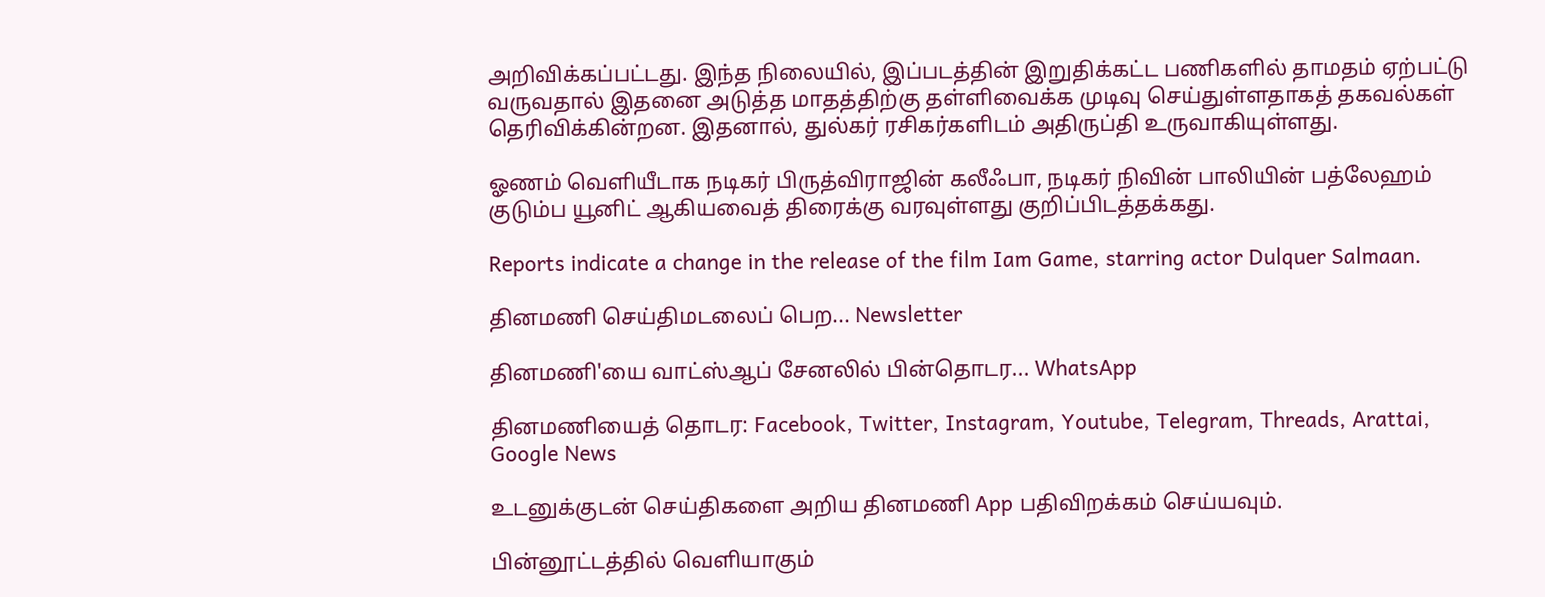அறிவிக்கப்பட்டது. இந்த நிலையில், இப்படத்தின் இறுதிக்கட்ட பணிகளில் தாமதம் ஏற்பட்டு வருவதால் இதனை அடுத்த மாதத்திற்கு தள்ளிவைக்க முடிவு செய்துள்ளதாகத் தகவல்கள் தெரிவிக்கின்றன. இதனால், துல்கர் ரசிகர்களிடம் அதிருப்தி உருவாகியுள்ளது.

ஓணம் வெளியீடாக நடிகர் பிருத்விராஜின் கலீஃபா, நடிகர் நிவின் பாலியின் பத்லேஹம் குடும்ப யூனிட் ஆகியவைத் திரைக்கு வரவுள்ளது குறிப்பிடத்தக்கது.

Reports indicate a change in the release of the film Iam Game, starring actor Dulquer Salmaan.

தினமணி செய்திமடலைப் பெற... Newsletter

தினமணி'யை வாட்ஸ்ஆப் சேனலில் பின்தொடர... WhatsApp

தினமணியைத் தொடர: Facebook, Twitter, Instagram, Youtube, Telegram, Threads, Arattai, Google News

உடனுக்குடன் செய்திகளை அறிய தினமணி App பதிவிறக்கம் செய்யவும்.

பின்னூட்டத்தில் வெளியாகும்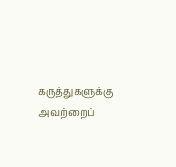கருத்துகளுக்கு அவற்றைப்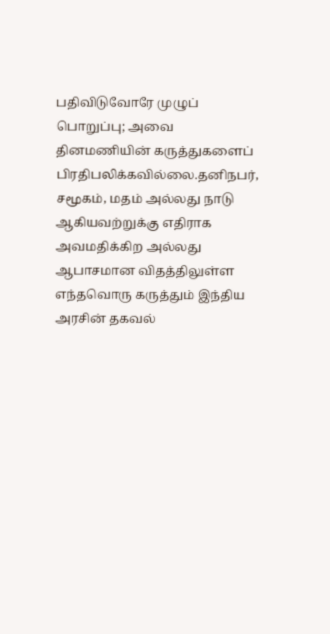பதிவிடுவோரே முழுப் பொறுப்பு; அவை தினமணியின் கருத்துகளைப் பிரதிபலிக்கவில்லை.தனிநபர், சமூகம், மதம் அல்லது நாடு ஆகியவற்றுக்கு எதிராக அவமதிக்கிற அல்லது ஆபாசமான விதத்திலுள்ள எந்தவொரு கருத்தும் இந்திய அரசின் தகவல்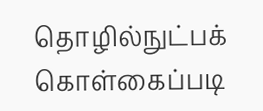தொழில்நுட்பக் கொள்கைப்படி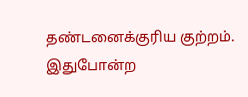தண்டனைக்குரிய குற்றம். இதுபோன்ற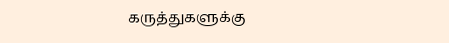கருத்துகளுக்கு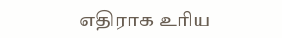எதிராக உரிய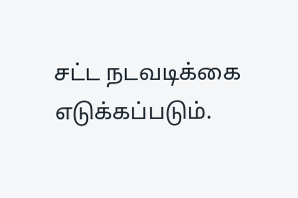சட்ட நடவடிக்கை எடுக்கப்படும்.